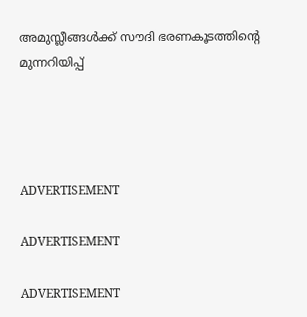അമുസ്ലീങ്ങള്‍ക്ക് സൗദി ഭരണകൂടത്തിന്റെ മുന്നറിയിപ്പ്




ADVERTISEMENT

ADVERTISEMENT

ADVERTISEMENT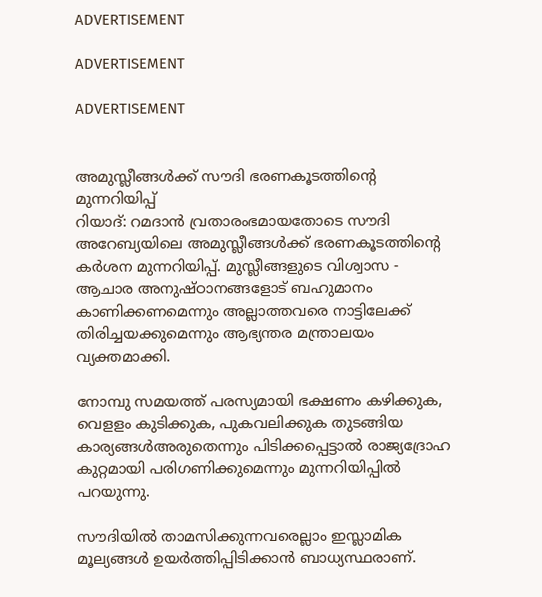ADVERTISEMENT

ADVERTISEMENT

ADVERTISEMENT


അമുസ്ലീങ്ങള്‍ക്ക് സൗദി ഭരണകൂടത്തിന്റെ മുന്നറിയിപ്പ്
റിയാദ്: റമദാന്‍ വ്രതാരംഭമായതോടെ സൗദി അറേബ്യയിലെ അമുസ്ലീങ്ങള്‍ക്ക് ഭരണകൂടത്തിന്റെ കര്‍ശന മുന്നറിയിപ്പ്. മുസ്ലീങ്ങളുടെ വിശ്വാസ - ആചാര അനുഷ്ഠാനങ്ങളോട് ബഹുമാനം കാണിക്കണമെന്നും അല്ലാത്തവരെ നാട്ടിലേക്ക് തിരിച്ചയക്കുമെന്നും ആഭ്യന്തര മന്ത്രാലയം വ്യക്തമാക്കി.

നോമ്പു സമയത്ത് പരസ്യമായി ഭക്ഷണം കഴിക്കുക, വെളളം കുടിക്കുക, പുകവലിക്കുക തുടങ്ങിയ കാര്യങ്ങള്‍അരുതെന്നും പിടിക്കപ്പെട്ടാല്‍ രാജ്യദ്രോഹ കുറ്റമായി പരിഗണിക്കുമെന്നും മുന്നറിയിപ്പില്‍ പറയുന്നു.

സൗദിയില്‍ താമസിക്കുന്നവരെല്ലാം ഇസ്ലാമിക മൂല്യങ്ങള്‍ ഉയര്‍ത്തിപ്പിടിക്കാന്‍ ബാധ്യസ്ഥരാണ്.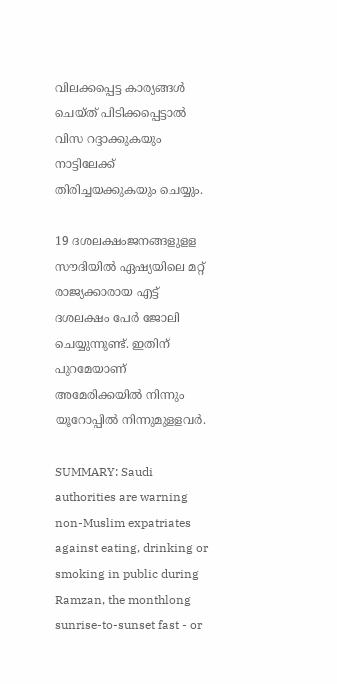വിലക്കപ്പെട്ട കാര്യങ്ങള്‍ ചെയ്ത് പിടിക്കപ്പെട്ടാല്‍ വിസ റദ്ദാക്കുകയും നാട്ടിലേക്ക് തിരിച്ചയക്കുകയും ചെയ്യും.

19 ദശലക്ഷംജനങ്ങളുളള സൗദിയില്‍ ഏഷ്യയിലെ മറ്റ് രാജ്യക്കാരായ എട്ട് ദശലക്ഷം പേര്‍ ജോലി ചെയ്യുന്നുണ്ട്. ഇതിന് പുറമേയാണ് അമേരിക്കയില്‍ നിന്നും യൂറോപ്പില്‍ നിന്നുമുളളവര്‍.

SUMMARY: Saudi authorities are warning non-Muslim expatriates against eating, drinking or smoking in public during Ramzan, the monthlong sunrise-to-sunset fast - or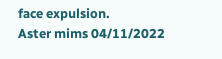face expulsion.
Aster mims 04/11/2022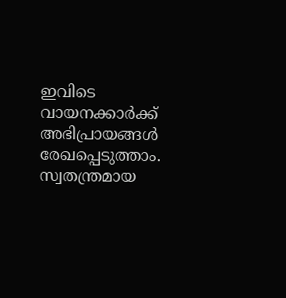ഇവിടെ വായനക്കാർക്ക് അഭിപ്രായങ്ങൾ രേഖപ്പെടുത്താം. സ്വതന്ത്രമായ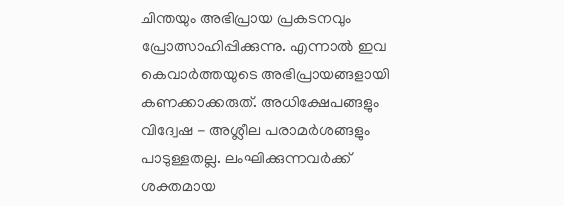ചിന്തയും അഭിപ്രായ പ്രകടനവും പ്രോത്സാഹിപ്പിക്കുന്നു. എന്നാൽ ഇവ കെവാർത്തയുടെ അഭിപ്രായങ്ങളായി കണക്കാക്കരുത്. അധിക്ഷേപങ്ങളും വിദ്വേഷ - അശ്ലീല പരാമർശങ്ങളും പാടുള്ളതല്ല. ലംഘിക്കുന്നവർക്ക് ശക്തമായ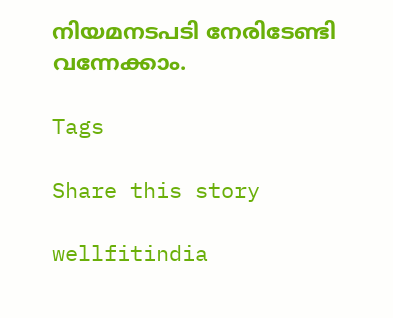നിയമനടപടി നേരിടേണ്ടി വന്നേക്കാം.

Tags

Share this story

wellfitindia